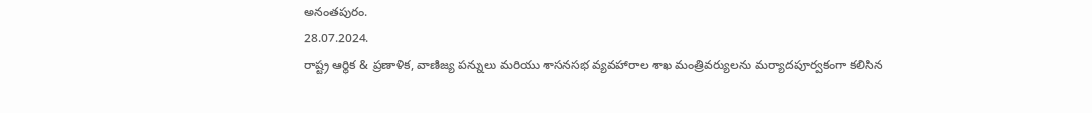అనంతపురం.
28.07.2024.
రాష్ట్ర ఆర్థిక & ప్రణాళిక, వాణిజ్య పన్నులు మరియు శాసనసభ వ్యవహారాల శాఖ మంత్రివర్యులను మర్యాదపూర్వకంగా కలిసిన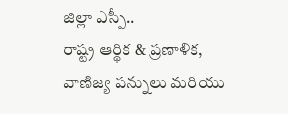జిల్లా ఎస్పీ..
రాష్ట్ర ఆర్థిక & ప్రణాళిక, వాణిజ్య పన్నులు మరియు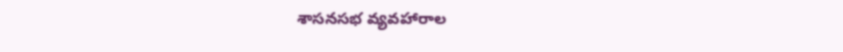శాసనసభ వ్యవహారాల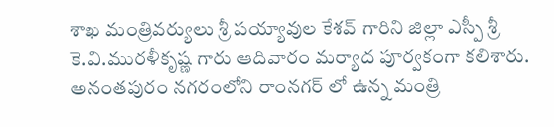శాఖ మంత్రివర్యులు శ్రీ పయ్యావుల కేశవ్ గారిని జిల్లా ఎస్పీ శ్రీ కె.వి.మురళీకృష్ణ గారు ఆదివారం మర్యాద పూర్వకంగా కలిశారు. అనంతపురం నగరంలోని రాంనగర్ లో ఉన్న మంత్రి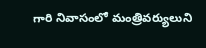గారి నివాసంలో మంత్రివర్యులుని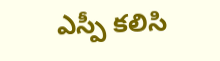ఎస్పీ కలిసి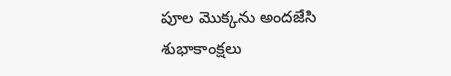పూల మొక్కను అందజేసి శుభాకాంక్షలు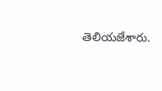తెలియజేశారు.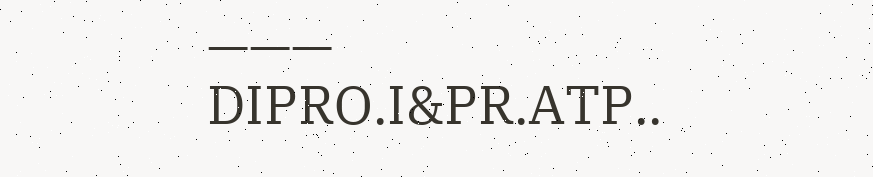———
DIPRO.I&PR.ATP..